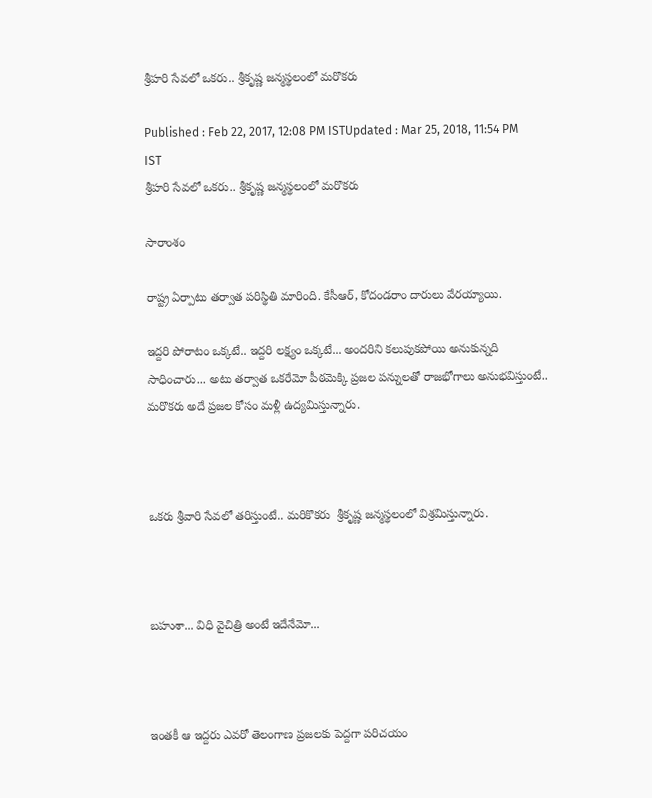శ్రీహరి సేవలో ఒకరు.. శ్రీకృష్ణ జన్మస్థలంలో మరొకరు

Published : Feb 22, 2017, 12:08 PM ISTUpdated : Mar 25, 2018, 11:54 PM IST
శ్రీహరి సేవలో ఒకరు.. శ్రీకృష్ణ జన్మస్థలంలో మరొకరు

సారాంశం

రాష్ట్ర ఏర్పాటు తర్వాత పరిస్థితి మారింది. కేసీఆర్, కోదండరాం దారులు వేరయ్యాయి.

ఇద్దరి పోరాటం ఒక్కటే.. ఇద్దరి లక్ష్యం ఒక్కటే... అందరిని కలుపుకపోయి అనుకున్నది సాధించారు... అటు తర్వాత ఒకరేమో పీఠమెక్కి ప్రజల పన్నులతో రాజభోగాలు అనుభవిస్తుంటే.. మరొకరు అదే ప్రజల కోసం మళ్లీ ఉద్యమిస్తున్నారు.



ఒకరు శ్రీవారి సేవలో తరిస్తుంటే.. మరికొకరు  శ్రీకృష్ణ జన్మస్థలంలో విశ్రమిస్తున్నారు.



బహుశా... విధి వైచిత్రి అంటే ఇదేనేమో...



ఇంతకీ ఆ ఇద్దరు ఎవరో తెలంగాణ ప్రజలకు పెద్దగా పరిచయం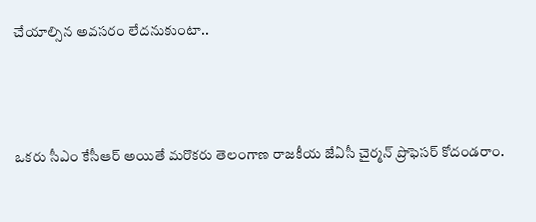చేయాల్సిన అవసరం లేదనుకుంటా..



ఒకరు సీఎం కేసీఆర్ అయితే మరొకరు తెలంగాణ రాజకీయ జేఏసీ చైర్మన్ ప్రొఫెసర్ కోదండరాం.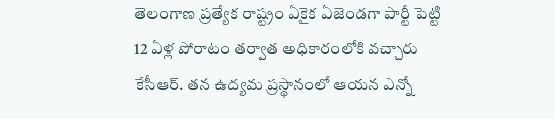తెలంగాణ ప్రత్యేక రాష్ట్రం ఏకైక ఏజెండగా పార్టీ పెట్టి 12 ఏళ్ల పోరాటం తర్వాత అధికారంలోకి వచ్చారు కేసీఆర్. తన ఉద్యమ ప్రస్థానంలో ఆయన ఎన్నో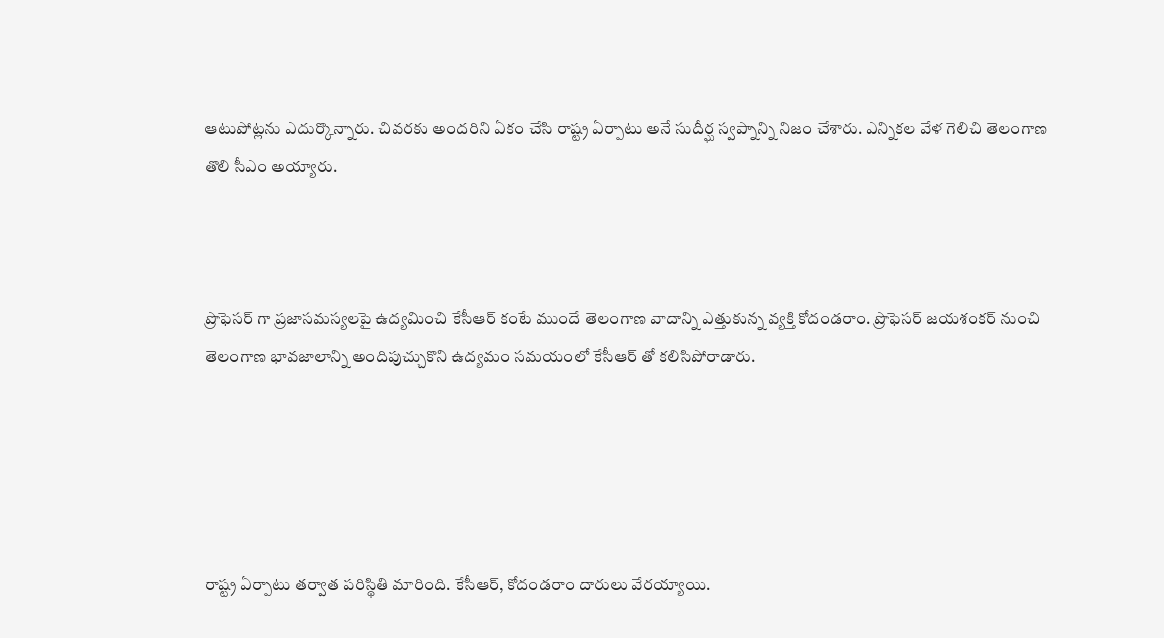ఆటుపోట్లను ఎదుర్కొన్నారు. చివరకు అందరిని ఏకం చేసి రాష్ట్ర ఏర్పాటు అనే సుదీర్ఘ స్వప్నాన్ని నిజం చేశారు. ఎన్నికల వేళ గెలిచి తెలంగాణ తొలి సీఎం అయ్యారు.



ప్రొఫెసర్ గా ప్రజాసమస్యలపై ఉద్యమించి కేసీఆర్ కంటే ముందే తెలంగాణ వాదాన్ని ఎత్తుకున్న వ్యక్తి కోదండరాం. ప్రొఫెసర్ జయశంకర్ నుంచి తెలంగాణ భావజాలాన్ని అందిపుచ్చుకొని ఉద్యమం సమయంలో కేసీఆర్ తో కలిసిపోరాడారు.





రాష్ట్ర ఏర్పాటు తర్వాత పరిస్థితి మారింది. కేసీఆర్, కోదండరాం దారులు వేరయ్యాయి.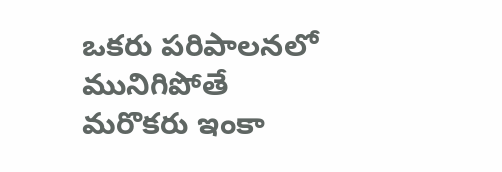ఒకరు పరిపాలనలో మునిగిపోతే మరొకరు ఇంకా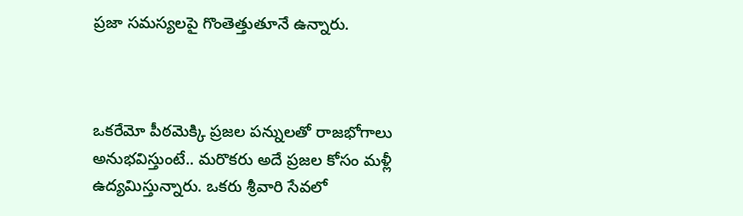ప్రజా సమస్యలపై గొంతెత్తుతూనే ఉన్నారు.



ఒకరేమో పీఠమెక్కి ప్రజల పన్నులతో రాజభోగాలు అనుభవిస్తుంటే.. మరొకరు అదే ప్రజల కోసం మళ్లీ ఉద్యమిస్తున్నారు. ఒకరు శ్రీవారి సేవలో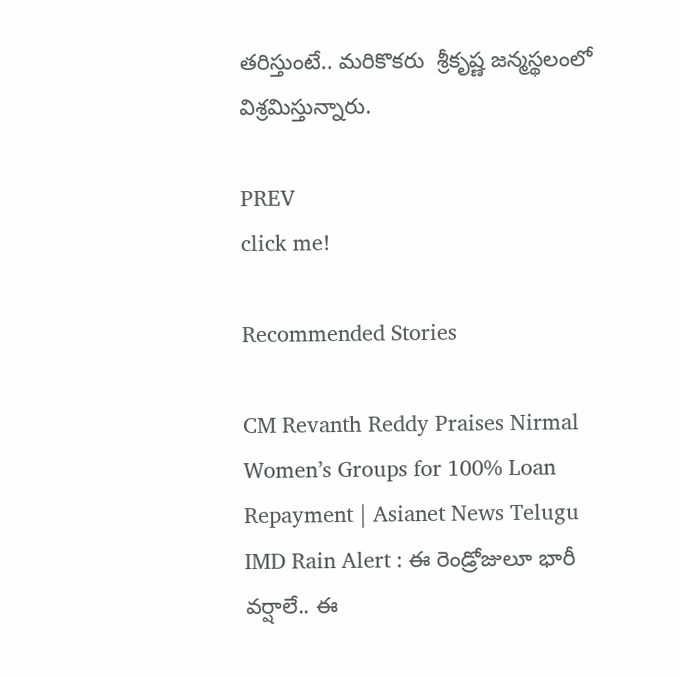తరిస్తుంటే.. మరికొకరు  శ్రీకృష్ణ జన్మస్థలంలో విశ్రమిస్తున్నారు.

PREV
click me!

Recommended Stories

CM Revanth Reddy Praises Nirmal Women’s Groups for 100% Loan Repayment | Asianet News Telugu
IMD Rain Alert : ఈ రెండ్రోజులూ భారీ వర్షాలే.. ఈ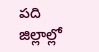పది జిల్లాల్లో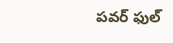పవర్ ఫుల్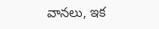వానలు, ఇక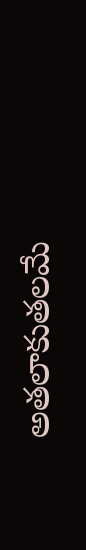అతలాకుతలమే